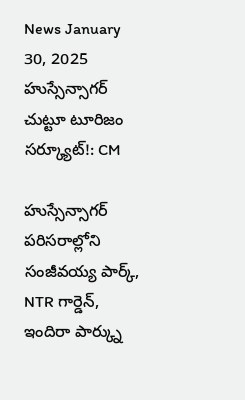News January 30, 2025
హుస్సేన్సాగర్ చుట్టూ టూరిజం సర్క్యూట్!: CM

హుస్సేన్సాగర్ పరిసరాల్లోని సంజీవయ్య పార్క్, NTR గార్డెన్, ఇందిరా పార్క్ను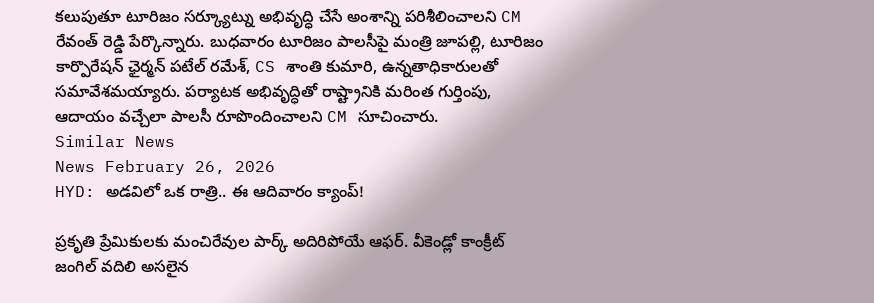కలుపుతూ టూరిజం సర్క్యూట్ను అభివృద్ధి చేసే అంశాన్ని పరిశీలించాలని CM రేవంత్ రెడ్డి పేర్కొన్నారు. బుధవారం టూరిజం పాలసీపై మంత్రి జూపల్లి, టూరిజం కార్పొరేషన్ ఛైర్మన్ పటేల్ రమేశ్, CS శాంతి కుమారి, ఉన్నతాధికారులతో సమావేశమయ్యారు. పర్యాటక అభివృద్ధితో రాష్ట్రానికి మరింత గుర్తింపు, ఆదాయం వచ్చేలా పాలసీ రూపొందించాలని CM సూచించారు.
Similar News
News February 26, 2026
HYD: అడవిలో ఒక రాత్రి.. ఈ ఆదివారం క్యాంప్!

ప్రకృతి ప్రేమికులకు మంచిరేవుల పార్క్ అదిరిపోయే ఆఫర్. వీకెండ్లో కాంక్రీట్ జంగిల్ వదిలి అసలైన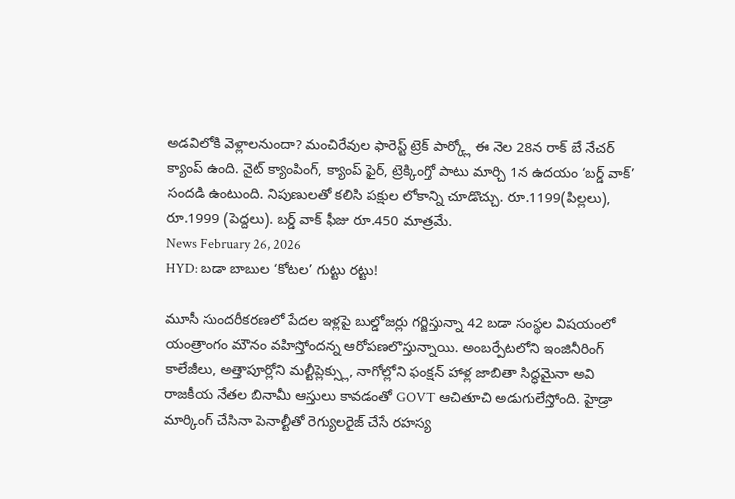అడవిలోకి వెళ్లాలనుందా? మంచిరేవుల ఫారెస్ట్ ట్రెక్ పార్క్లో ఈ నెల 28న రాక్ బే నేచర్ క్యాంప్ ఉంది. నైట్ క్యాంపింగ్, క్యాంప్ ఫైర్, ట్రెక్కింగ్తో పాటు మార్చి 1న ఉదయం ‘బర్డ్ వాక్’ సందడి ఉంటుంది. నిపుణులతో కలిసి పక్షుల లోకాన్ని చూడొచ్చు. రూ.1199(పిల్లలు), రూ.1999 (పెద్దలు). బర్డ్ వాక్ ఫీజు రూ.450 మాత్రమే.
News February 26, 2026
HYD: బడా బాబుల ‘కోటల’ గుట్టు రట్టు!

మూసీ సుందరీకరణలో పేదల ఇళ్లపై బుల్డోజర్లు గర్జిస్తున్నా 42 బడా సంస్థల విషయంలో యంత్రాంగం మౌనం వహిస్తోందన్న ఆరోపణలొస్తున్నాయి. అంబర్పేటలోని ఇంజినీరింగ్ కాలేజీలు, అత్తాపూర్లోని మల్టీప్లెక్స్లు, నాగోల్లోని ఫంక్షన్ హాళ్ల జాబితా సిద్ధమైనా అవి రాజకీయ నేతల బినామీ ఆస్తులు కావడంతో GOVT ఆచితూచి అడుగులేస్తోంది. హైడ్రా మార్కింగ్ చేసినా పెనాల్టీతో రెగ్యులరైజ్ చేసే రహస్య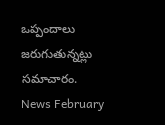ఒప్పందాలు జరుగుతున్నట్లు సమాచారం.
News February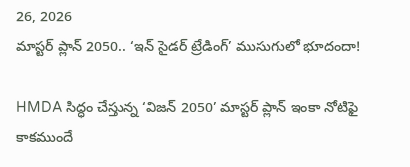26, 2026
మాస్టర్ ప్లాన్ 2050.. ‘ఇన్ సైడర్ ట్రేడింగ్’ ముసుగులో భూదందా!

HMDA సిద్ధం చేస్తున్న ‘విజన్ 2050’ మాస్టర్ ప్లాన్ ఇంకా నోటిఫై కాకముందే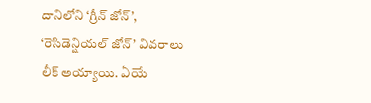దానిలోని ‘గ్రీన్ జోన్’, ‘రెసిడెన్షియల్ జోన్’ వివరాలు లీక్ అయ్యాయి. ఏయే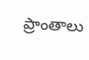ప్రాంతాలు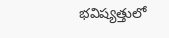భవిష్యత్తులో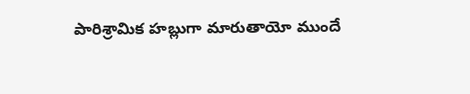పారిశ్రామిక హబ్లుగా మారుతాయో ముందే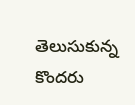తెలుసుకున్న కొందరు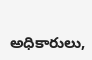అధికారులు,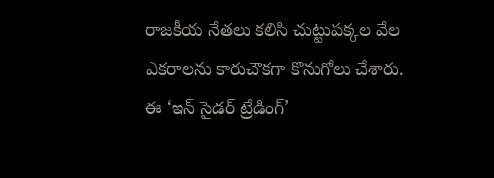రాజకీయ నేతలు కలిసి చుట్టుపక్కల వేల ఎకరాలను కారుచౌకగా కొనుగోలు చేశారు. ఈ ‘ఇన్ సైడర్ ట్రేడింగ్’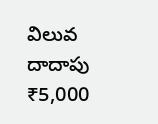విలువ దాదాపు ₹5,000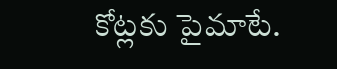కోట్లకు పైమాటే.